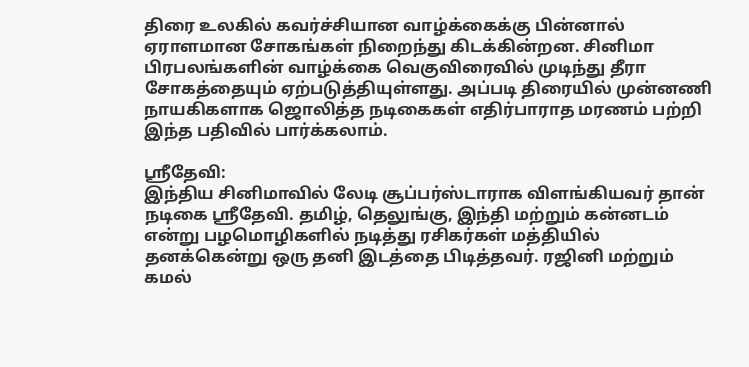திரை உலகில் கவர்ச்சியான வாழ்க்கைக்கு பின்னால் ஏராளமான சோகங்கள் நிறைந்து கிடக்கின்றன. சினிமா பிரபலங்களின் வாழ்க்கை வெகுவிரைவில் முடிந்து தீரா சோகத்தையும் ஏற்படுத்தியுள்ளது. அப்படி திரையில் முன்னணி நாயகிகளாக ஜொலித்த நடிகைகள் எதிர்பாராத மரணம் பற்றி இந்த பதிவில் பார்க்கலாம்.

ஸ்ரீதேவி:
இந்திய சினிமாவில் லேடி சூப்பர்ஸ்டாராக விளங்கியவர் தான் நடிகை ஸ்ரீதேவி. தமிழ், தெலுங்கு, இந்தி மற்றும் கன்னடம் என்று பழமொழிகளில் நடித்து ரசிகர்கள் மத்தியில் தனக்கென்று ஒரு தனி இடத்தை பிடித்தவர். ரஜினி மற்றும் கமல்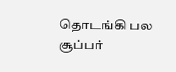தொடங்கி பல சூப்பர்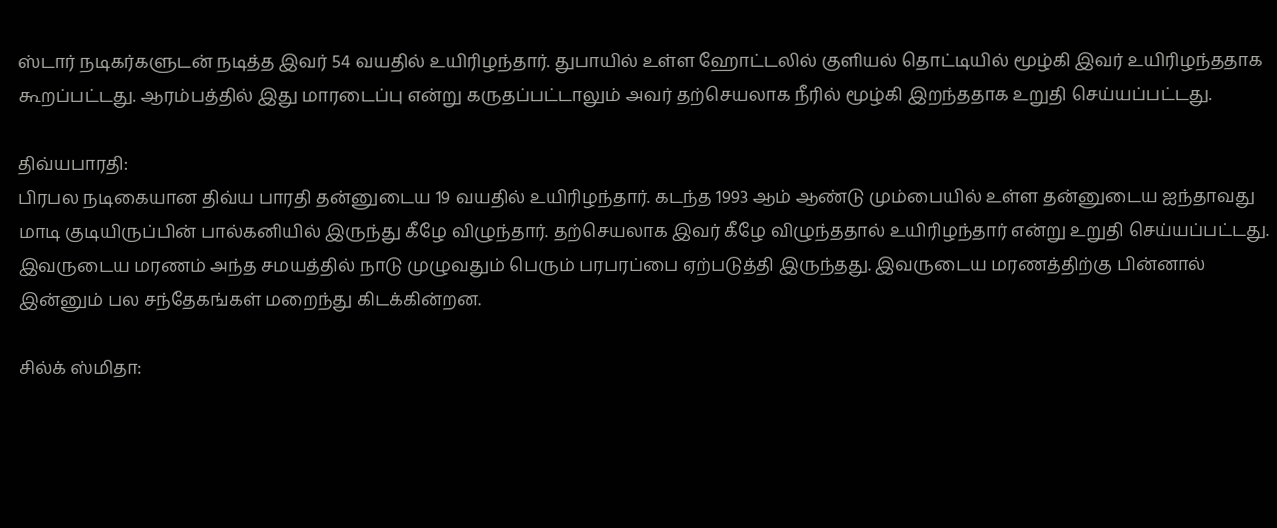ஸ்டார் நடிகர்களுடன் நடித்த இவர் 54 வயதில் உயிரிழந்தார். துபாயில் உள்ள ஹோட்டலில் குளியல் தொட்டியில் மூழ்கி இவர் உயிரிழந்ததாக கூறப்பட்டது. ஆரம்பத்தில் இது மாரடைப்பு என்று கருதப்பட்டாலும் அவர் தற்செயலாக நீரில் மூழ்கி இறந்ததாக உறுதி செய்யப்பட்டது.

திவ்யபாரதி:
பிரபல நடிகையான திவ்ய பாரதி தன்னுடைய 19 வயதில் உயிரிழந்தார். கடந்த 1993 ஆம் ஆண்டு மும்பையில் உள்ள தன்னுடைய ஐந்தாவது மாடி குடியிருப்பின் பால்கனியில் இருந்து கீழே விழுந்தார். தற்செயலாக இவர் கீழே விழுந்ததால் உயிரிழந்தார் என்று உறுதி செய்யப்பட்டது. இவருடைய மரணம் அந்த சமயத்தில் நாடு முழுவதும் பெரும் பரபரப்பை ஏற்படுத்தி இருந்தது. இவருடைய மரணத்திற்கு பின்னால் இன்னும் பல சந்தேகங்கள் மறைந்து கிடக்கின்றன.

சில்க் ஸ்மிதா: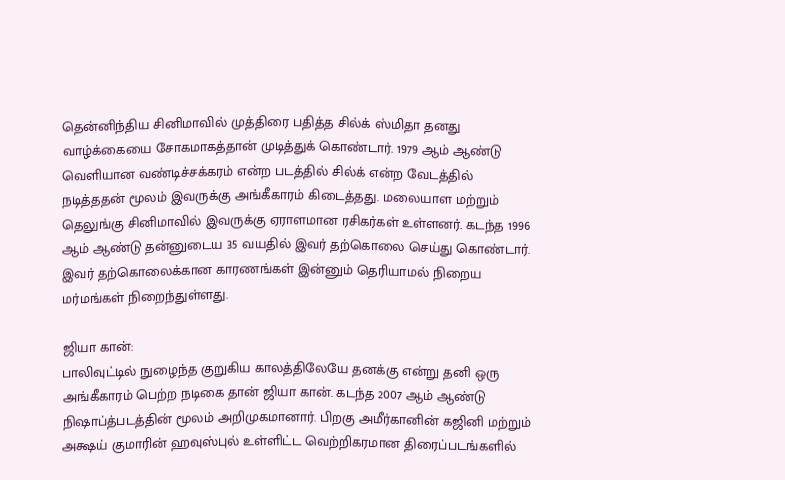தென்னிந்திய சினிமாவில் முத்திரை பதித்த சில்க் ஸ்மிதா தனது வாழ்க்கையை சோகமாகத்தான் முடித்துக் கொண்டார். 1979 ஆம் ஆண்டு வெளியான வண்டிச்சக்கரம் என்ற படத்தில் சில்க் என்ற வேடத்தில் நடித்ததன் மூலம் இவருக்கு அங்கீகாரம் கிடைத்தது. மலையாள மற்றும் தெலுங்கு சினிமாவில் இவருக்கு ஏராளமான ரசிகர்கள் உள்ளனர். கடந்த 1996 ஆம் ஆண்டு தன்னுடைய 35 வயதில் இவர் தற்கொலை செய்து கொண்டார். இவர் தற்கொலைக்கான காரணங்கள் இன்னும் தெரியாமல் நிறைய மர்மங்கள் நிறைந்துள்ளது.

ஜியா கான்:
பாலிவுட்டில் நுழைந்த குறுகிய காலத்திலேயே தனக்கு என்று தனி ஒரு அங்கீகாரம் பெற்ற நடிகை தான் ஜியா கான். கடந்த 2007 ஆம் ஆண்டு நிஷாப்த்படத்தின் மூலம் அறிமுகமானார். பிறகு அமீர்கானின் கஜினி மற்றும் அக்ஷய் குமாரின் ஹவுஸ்புல் உள்ளிட்ட வெற்றிகரமான திரைப்படங்களில்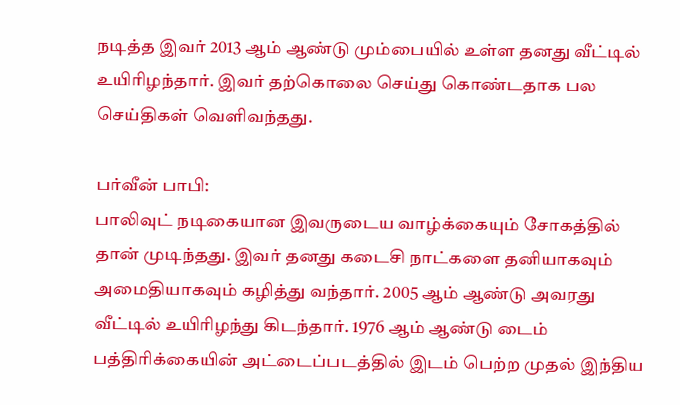நடித்த இவர் 2013 ஆம் ஆண்டு மும்பையில் உள்ள தனது வீட்டில் உயிரிழந்தார். இவர் தற்கொலை செய்து கொண்டதாக பல செய்திகள் வெளிவந்தது.

பர்வீன் பாபி:
பாலிவுட் நடிகையான இவருடைய வாழ்க்கையும் சோகத்தில் தான் முடிந்தது. இவர் தனது கடைசி நாட்களை தனியாகவும் அமைதியாகவும் கழித்து வந்தார். 2005 ஆம் ஆண்டு அவரது வீட்டில் உயிரிழந்து கிடந்தார். 1976 ஆம் ஆண்டு டைம் பத்திரிக்கையின் அட்டைப்படத்தில் இடம் பெற்ற முதல் இந்திய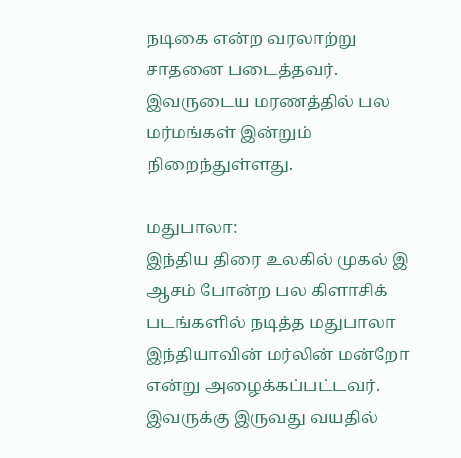நடிகை என்ற வரலாற்று சாதனை படைத்தவர். இவருடைய மரணத்தில் பல மர்மங்கள் இன்றும் நிறைந்துள்ளது.

மதுபாலா:
இந்திய திரை உலகில் முகல் இ ஆசம் போன்ற பல கிளாசிக் படங்களில் நடித்த மதுபாலா இந்தியாவின் மர்லின் மன்றோ என்று அழைக்கப்பட்டவர். இவருக்கு இருவது வயதில்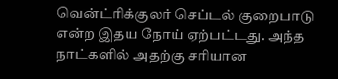வென்ட்ரிக்குலர் செப்டல் குறைபாடு என்ற இதய நோய் ஏற்பட்டது. அந்த நாட்களில் அதற்கு சரியான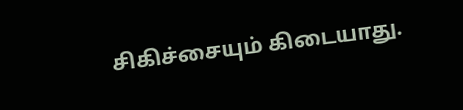சிகிச்சையும் கிடையாது.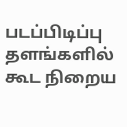படப்பிடிப்பு தளங்களில் கூட நிறைய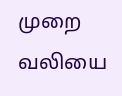முறை வலியை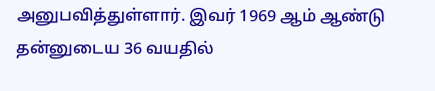அனுபவித்துள்ளார். இவர் 1969 ஆம் ஆண்டு தன்னுடைய 36 வயதில்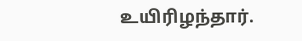உயிரிழந்தார்.